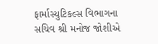ફાર્માસ્યુટિકલ્સ વિભાગના સચિવ શ્રી મનોજ જોશીએ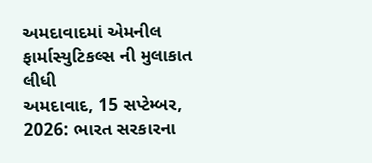અમદાવાદમાં એમનીલ ફાર્માસ્યુટિકલ્સ ની મુલાકાત લીધી
અમદાવાદ, 15 સપ્ટેમ્બર, 2026: ભારત સરકારના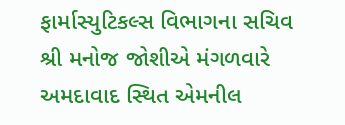ફાર્માસ્યુટિકલ્સ વિભાગના સચિવ શ્રી મનોજ જોશીએ મંગળવારે અમદાવાદ સ્થિત એમનીલ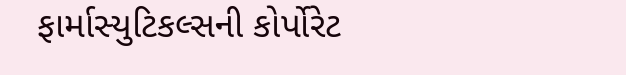ફાર્માસ્યુટિકલ્સની કોર્પોરેટ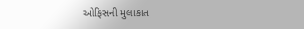ઓફિસની મુલાકાત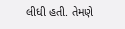લીધી હતી. તેમણે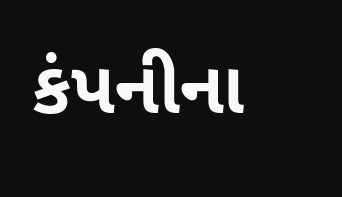કંપનીના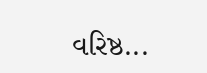વરિષ્ઠ...